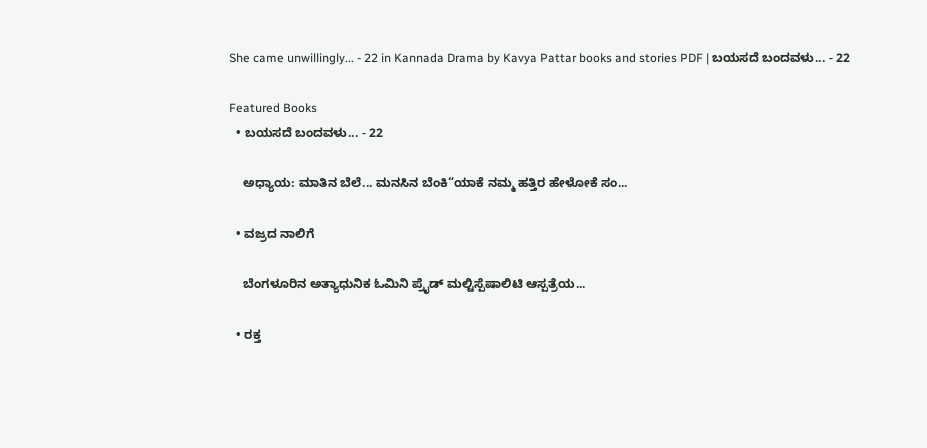She came unwillingly... - 22 in Kannada Drama by Kavya Pattar books and stories PDF | ಬಯಸದೆ ಬಂದವಳು... - 22

Featured Books
  • ಬಯಸದೆ ಬಂದವಳು... - 22

    ಅಧ್ಯಾಯ: ಮಾತಿನ ಬೆಲೆ... ಮನಸಿನ ಬೆಂಕಿ“ಯಾಕೆ ನಮ್ಮ ಹತ್ತಿರ ಹೇಳೋಕೆ ಸಂ...

  • ವಜ್ರದ ನಾಲಿಗೆ

    ಬೆಂಗಳೂರಿನ ಅತ್ಯಾಧುನಿಕ ಓಮಿನಿ ಪ್ರೈಡ್ ಮಲ್ಟಿಸ್ಪೆಷಾಲಿಟಿ ಆಸ್ಪತ್ರೆಯ...

  • ರಕ್ತ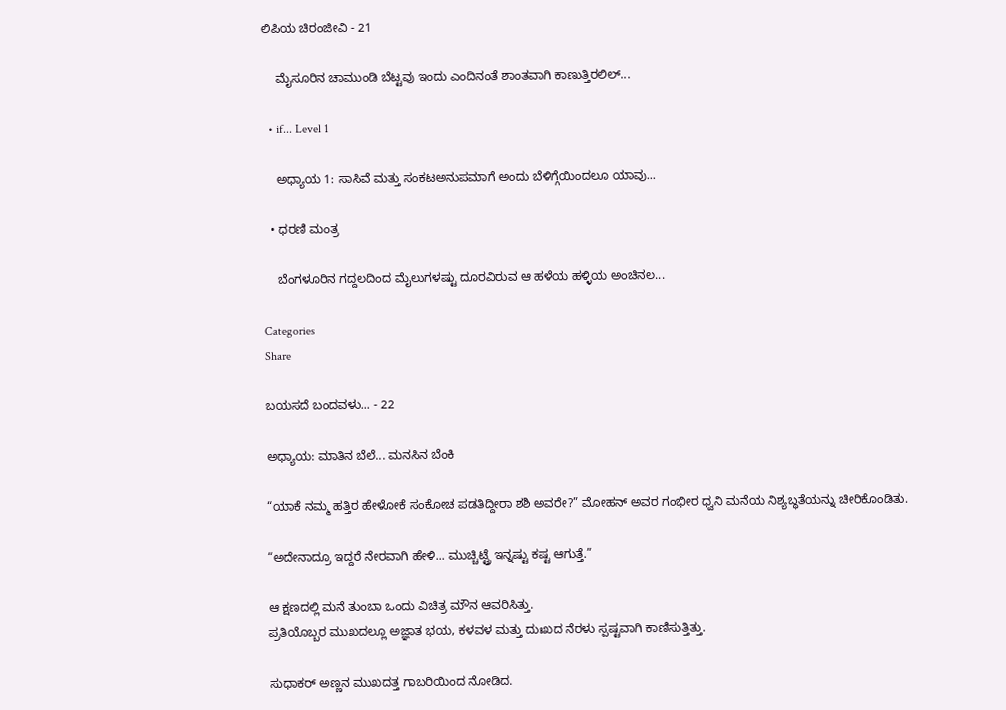ಲಿಪಿಯ ಚಿರಂಜೀವಿ - 21

    ಮೈಸೂರಿನ ಚಾಮುಂಡಿ ಬೆಟ್ಟವು ಇಂದು ಎಂದಿನಂತೆ ಶಾಂತವಾಗಿ ಕಾಣುತ್ತಿರಲಿಲ್...

  • if... Level 1

    ಅಧ್ಯಾಯ 1: ಸಾಸಿವೆ ಮತ್ತು ಸಂಕಟಅನುಪಮಾಗೆ ಅಂದು ಬೆಳಿಗ್ಗೆಯಿಂದಲೂ ಯಾವು...

  • ಧರಣಿ ಮಂತ್ರ

    ಬೆಂಗಳೂರಿನ ಗದ್ದಲದಿಂದ ಮೈಲುಗಳಷ್ಟು ದೂರವಿರುವ ಆ ಹಳೆಯ ಹಳ್ಳಿಯ ಅಂಚಿನಲ...

Categories
Share

ಬಯಸದೆ ಬಂದವಳು... - 22

ಅಧ್ಯಾಯ: ಮಾತಿನ ಬೆಲೆ... ಮನಸಿನ ಬೆಂಕಿ

“ಯಾಕೆ ನಮ್ಮ ಹತ್ತಿರ ಹೇಳೋಕೆ ಸಂಕೋಚ ಪಡತಿದ್ದೀರಾ ಶಶಿ ಅವರೇ?” ಮೋಹನ್ ಅವರ ಗಂಭೀರ ಧ್ವನಿ ಮನೆಯ ನಿಶ್ಯಬ್ಧತೆಯನ್ನು ಚೀರಿಕೊಂಡಿತು.

“ಅದೇನಾದ್ರೂ ಇದ್ದರೆ ನೇರವಾಗಿ ಹೇಳಿ... ಮುಚ್ಚಿಟ್ಟ್ರೆ ಇನ್ನಷ್ಟು ಕಷ್ಟ ಆಗುತ್ತೆ.”

ಆ ಕ್ಷಣದಲ್ಲಿ ಮನೆ ತುಂಬಾ ಒಂದು ವಿಚಿತ್ರ ಮೌನ ಆವರಿಸಿತ್ತು.
ಪ್ರತಿಯೊಬ್ಬರ ಮುಖದಲ್ಲೂ ಅಜ್ಞಾತ ಭಯ, ಕಳವಳ ಮತ್ತು ದುಃಖದ ನೆರಳು ಸ್ಪಷ್ಟವಾಗಿ ಕಾಣಿಸುತ್ತಿತ್ತು.

ಸುಧಾಕರ್ ಅಣ್ಣನ ಮುಖದತ್ತ ಗಾಬರಿಯಿಂದ ನೋಡಿದ.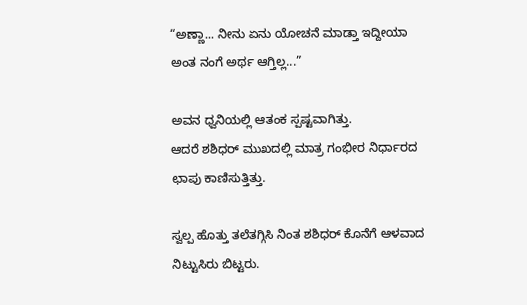“ಅಣ್ಣಾ... ನೀನು ಏನು ಯೋಚನೆ ಮಾಡ್ತಾ ಇದ್ದೀಯಾ ಅಂತ ನಂಗೆ ಅರ್ಥ ಆಗ್ತಿಲ್ಲ...”

ಅವನ ಧ್ವನಿಯಲ್ಲಿ ಆತಂಕ ಸ್ಪಷ್ಟವಾಗಿತ್ತು.
ಆದರೆ ಶಶಿಧರ್ ಮುಖದಲ್ಲಿ ಮಾತ್ರ ಗಂಭೀರ ನಿರ್ಧಾರದ ಛಾಪು ಕಾಣಿಸುತ್ತಿತ್ತು.

ಸ್ವಲ್ಪ ಹೊತ್ತು ತಲೆತಗ್ಗಿಸಿ ನಿಂತ ಶಶಿಧರ್ ಕೊನೆಗೆ ಆಳವಾದ ನಿಟ್ಟುಸಿರು ಬಿಟ್ಟರು.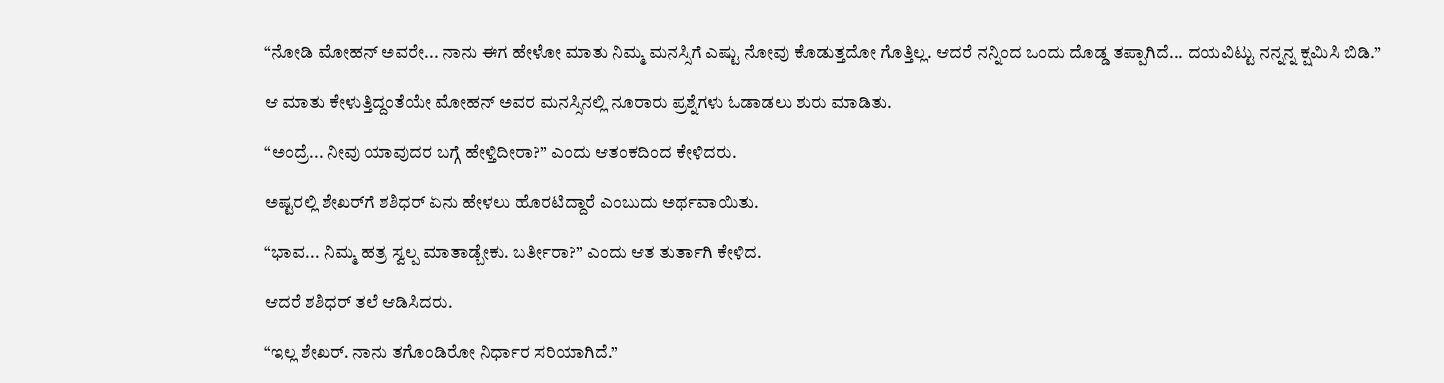“ನೋಡಿ ಮೋಹನ್ ಅವರೇ... ನಾನು ಈಗ ಹೇಳೋ ಮಾತು ನಿಮ್ಮ ಮನಸ್ಸಿಗೆ ಎಷ್ಟು ನೋವು ಕೊಡುತ್ತದೋ ಗೊತ್ತಿಲ್ಲ. ಆದರೆ ನನ್ನಿಂದ ಒಂದು ದೊಡ್ಡ ತಪ್ಪಾಗಿದೆ... ದಯವಿಟ್ಟು ನನ್ನನ್ನ ಕ್ಷಮಿಸಿ ಬಿಡಿ.”

ಆ ಮಾತು ಕೇಳುತ್ತಿದ್ದಂತೆಯೇ ಮೋಹನ್ ಅವರ ಮನಸ್ಸಿನಲ್ಲಿ ನೂರಾರು ಪ್ರಶ್ನೆಗಳು ಓಡಾಡಲು ಶುರು ಮಾಡಿತು.

“ಅಂದ್ರೆ... ನೀವು ಯಾವುದರ ಬಗ್ಗೆ ಹೇಳ್ತಿದೀರಾ?” ಎಂದು ಆತಂಕದಿಂದ ಕೇಳಿದರು.

ಅಷ್ಟರಲ್ಲಿ ಶೇಖರ್‌ಗೆ ಶಶಿಧರ್ ಏನು ಹೇಳಲು ಹೊರಟಿದ್ದಾರೆ ಎಂಬುದು ಅರ್ಥವಾಯಿತು.

“ಭಾವ... ನಿಮ್ಮ ಹತ್ರ ಸ್ವಲ್ಪ ಮಾತಾಡ್ಬೇಕು. ಬರ್ತೀರಾ?” ಎಂದು ಆತ ತುರ್ತಾಗಿ ಕೇಳಿದ.

ಆದರೆ ಶಶಿಧರ್ ತಲೆ ಆಡಿಸಿದರು.

“ಇಲ್ಲ ಶೇಖರ್. ನಾನು ತಗೊಂಡಿರೋ ನಿರ್ಧಾರ ಸರಿಯಾಗಿದೆ.”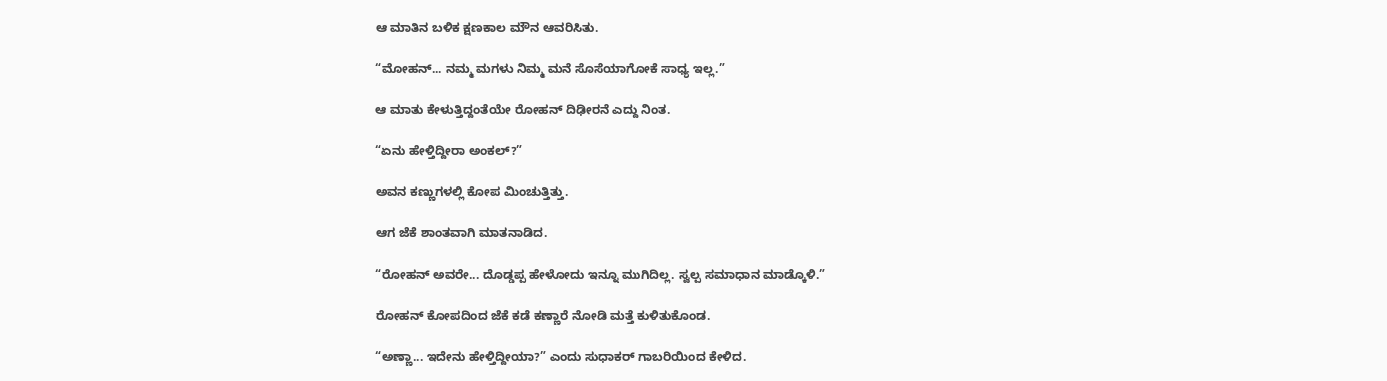ಆ ಮಾತಿನ ಬಳಿಕ ಕ್ಷಣಕಾಲ ಮೌನ ಆವರಿಸಿತು.

“ಮೋಹನ್... ನಮ್ಮ ಮಗಳು ನಿಮ್ಮ ಮನೆ ಸೊಸೆಯಾಗೋಕೆ ಸಾಧ್ಯ ಇಲ್ಲ.”

ಆ ಮಾತು ಕೇಳುತ್ತಿದ್ದಂತೆಯೇ ರೋಹನ್ ದಿಢೀರನೆ ಎದ್ದು ನಿಂತ.

“ಏನು ಹೇಳ್ತಿದ್ದೀರಾ ಅಂಕಲ್?”

ಅವನ ಕಣ್ಣುಗಳಲ್ಲಿ ಕೋಪ ಮಿಂಚುತ್ತಿತ್ತು.

ಆಗ ಜೆಕೆ ಶಾಂತವಾಗಿ ಮಾತನಾಡಿದ.

“ರೋಹನ್ ಅವರೇ... ದೊಡ್ಡಪ್ಪ ಹೇಳೋದು ಇನ್ನೂ ಮುಗಿದಿಲ್ಲ. ಸ್ವಲ್ಪ ಸಮಾಧಾನ ಮಾಡ್ಕೊಳಿ.”

ರೋಹನ್ ಕೋಪದಿಂದ ಜೆಕೆ ಕಡೆ ಕಣ್ಣಾರೆ ನೋಡಿ ಮತ್ತೆ ಕುಳಿತುಕೊಂಡ.

“ಅಣ್ಣಾ... ಇದೇನು ಹೇಳ್ತಿದ್ದೀಯಾ?” ಎಂದು ಸುಧಾಕರ್ ಗಾಬರಿಯಿಂದ ಕೇಳಿದ.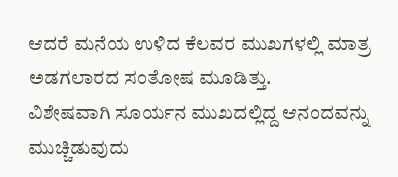ಆದರೆ ಮನೆಯ ಉಳಿದ ಕೆಲವರ ಮುಖಗಳಲ್ಲಿ ಮಾತ್ರ ಅಡಗಲಾರದ ಸಂತೋಷ ಮೂಡಿತ್ತು.
ವಿಶೇಷವಾಗಿ ಸೂರ್ಯನ ಮುಖದಲ್ಲಿದ್ದ ಆನಂದವನ್ನು ಮುಚ್ಚಿಡುವುದು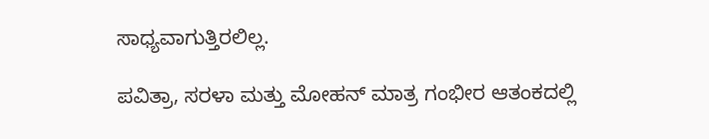ಸಾಧ್ಯವಾಗುತ್ತಿರಲಿಲ್ಲ.

ಪವಿತ್ರಾ, ಸರಳಾ ಮತ್ತು ಮೋಹನ್ ಮಾತ್ರ ಗಂಭೀರ ಆತಂಕದಲ್ಲಿ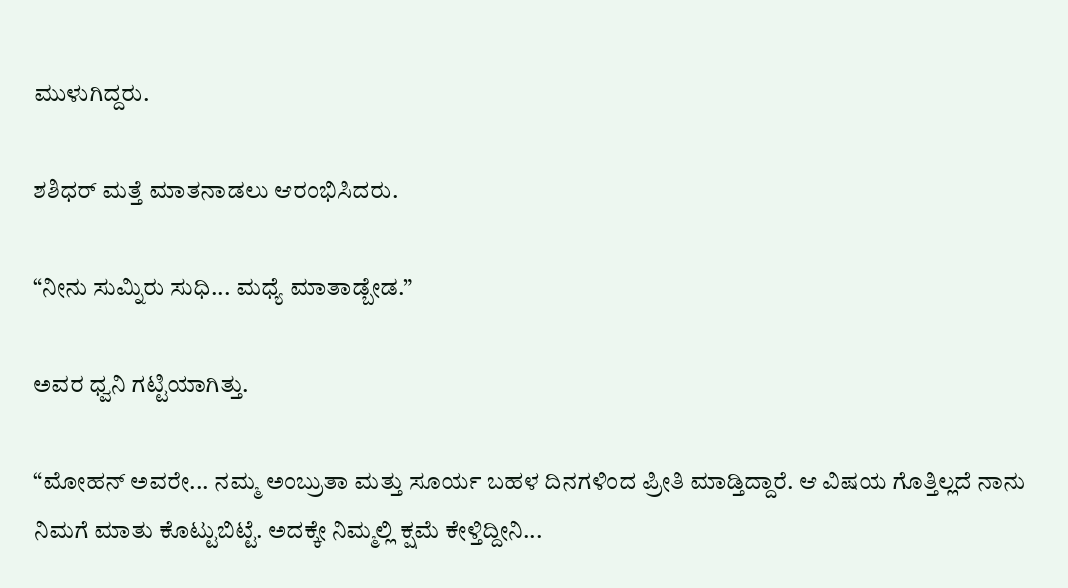ಮುಳುಗಿದ್ದರು.

ಶಶಿಧರ್ ಮತ್ತೆ ಮಾತನಾಡಲು ಆರಂಭಿಸಿದರು.

“ನೀನು ಸುಮ್ನಿರು ಸುಧಿ... ಮಧ್ಯೆ ಮಾತಾಡ್ಬೇಡ.”

ಅವರ ಧ್ವನಿ ಗಟ್ಟಿಯಾಗಿತ್ತು.

“ಮೋಹನ್ ಅವರೇ... ನಮ್ಮ ಅಂಬ್ರುತಾ ಮತ್ತು ಸೂರ್ಯ ಬಹಳ ದಿನಗಳಿಂದ ಪ್ರೀತಿ ಮಾಡ್ತಿದ್ದಾರೆ. ಆ ವಿಷಯ ಗೊತ್ತಿಲ್ಲದೆ ನಾನು ನಿಮಗೆ ಮಾತು ಕೊಟ್ಟುಬಿಟ್ಟೆ. ಅದಕ್ಕೇ ನಿಮ್ಮಲ್ಲಿ ಕ್ಷಮೆ ಕೇಳ್ತಿದ್ದೀನಿ...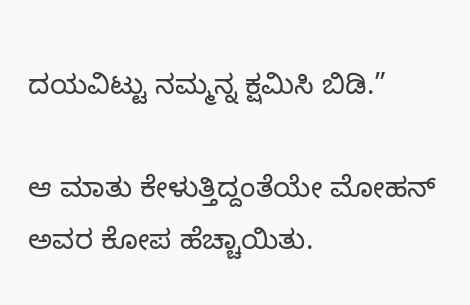ದಯವಿಟ್ಟು ನಮ್ಮನ್ನ ಕ್ಷಮಿಸಿ ಬಿಡಿ.”

ಆ ಮಾತು ಕೇಳುತ್ತಿದ್ದಂತೆಯೇ ಮೋಹನ್ ಅವರ ಕೋಪ ಹೆಚ್ಚಾಯಿತು.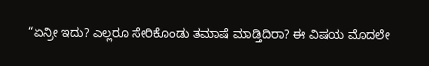“ಏನ್ರೀ ಇದು? ಎಲ್ಲರೂ ಸೇರಿಕೊಂಡು ತಮಾಷೆ ಮಾಡ್ತಿದಿರಾ? ಈ ವಿಷಯ ಮೊದಲೇ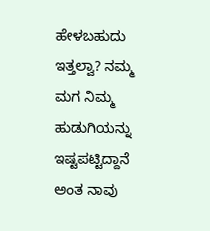ಹೇಳಬಹುದು ಇತ್ತಲ್ವಾ? ನಮ್ಮ ಮಗ ನಿಮ್ಮ ಹುಡುಗಿಯನ್ನು ಇಷ್ಟಪಟ್ಟಿದ್ದಾನೆ ಅಂತ ನಾವು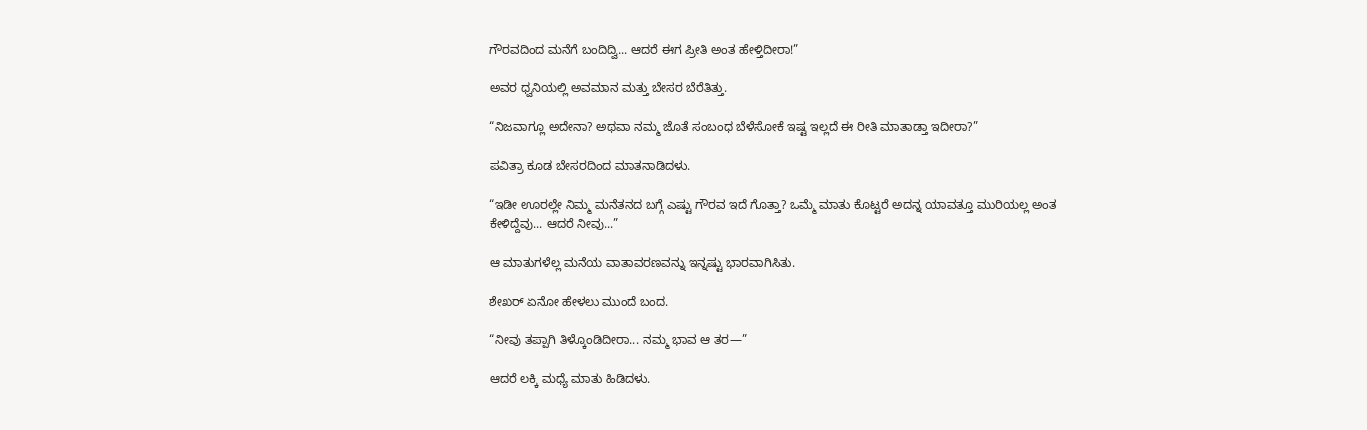ಗೌರವದಿಂದ ಮನೆಗೆ ಬಂದಿದ್ವಿ... ಆದರೆ ಈಗ ಪ್ರೀತಿ ಅಂತ ಹೇಳ್ತಿದೀರಾ!”

ಅವರ ಧ್ವನಿಯಲ್ಲಿ ಅವಮಾನ ಮತ್ತು ಬೇಸರ ಬೆರೆತಿತ್ತು.

“ನಿಜವಾಗ್ಲೂ ಅದೇನಾ? ಅಥವಾ ನಮ್ಮ ಜೊತೆ ಸಂಬಂಧ ಬೆಳೆಸೋಕೆ ಇಷ್ಟ ಇಲ್ಲದೆ ಈ ರೀತಿ ಮಾತಾಡ್ತಾ ಇದೀರಾ?”

ಪವಿತ್ರಾ ಕೂಡ ಬೇಸರದಿಂದ ಮಾತನಾಡಿದಳು.

“ಇಡೀ ಊರಲ್ಲೇ ನಿಮ್ಮ ಮನೆತನದ ಬಗ್ಗೆ ಎಷ್ಟು ಗೌರವ ಇದೆ ಗೊತ್ತಾ? ಒಮ್ಮೆ ಮಾತು ಕೊಟ್ಟರೆ ಅದನ್ನ ಯಾವತ್ತೂ ಮುರಿಯಲ್ಲ ಅಂತ ಕೇಳಿದ್ದೆವು... ಆದರೆ ನೀವು...”

ಆ ಮಾತುಗಳೆಲ್ಲ ಮನೆಯ ವಾತಾವರಣವನ್ನು ಇನ್ನಷ್ಟು ಭಾರವಾಗಿಸಿತು.

ಶೇಖರ್ ಏನೋ ಹೇಳಲು ಮುಂದೆ ಬಂದ.

“ನೀವು ತಪ್ಪಾಗಿ ತಿಳ್ಕೊಂಡಿದೀರಾ... ನಮ್ಮ ಭಾವ ಆ ತರ—”

ಆದರೆ ಲಕ್ಕಿ ಮಧ್ಯೆ ಮಾತು ಹಿಡಿದಳು.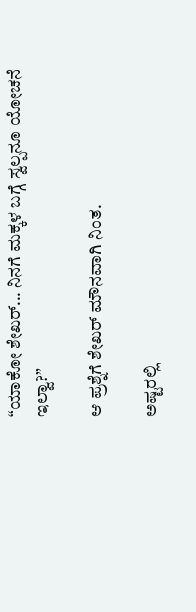“ಯಾಕೋ ಶೇಖರ್... ನಿನಗೆ ಮಕ್ಕಳ ಬಗ್ಗೆ ಸ್ವಲ್ಪನೂ ಯೋಚನೆ ಇಲ್ವಾ?”

ಆ ಪ್ರಶ್ನೆಗೆ ಶೇಖರ್ ಮೌನವಾಗಿ ನಿಂತ.

ಅಷ್ಟರಲ್ಲಿ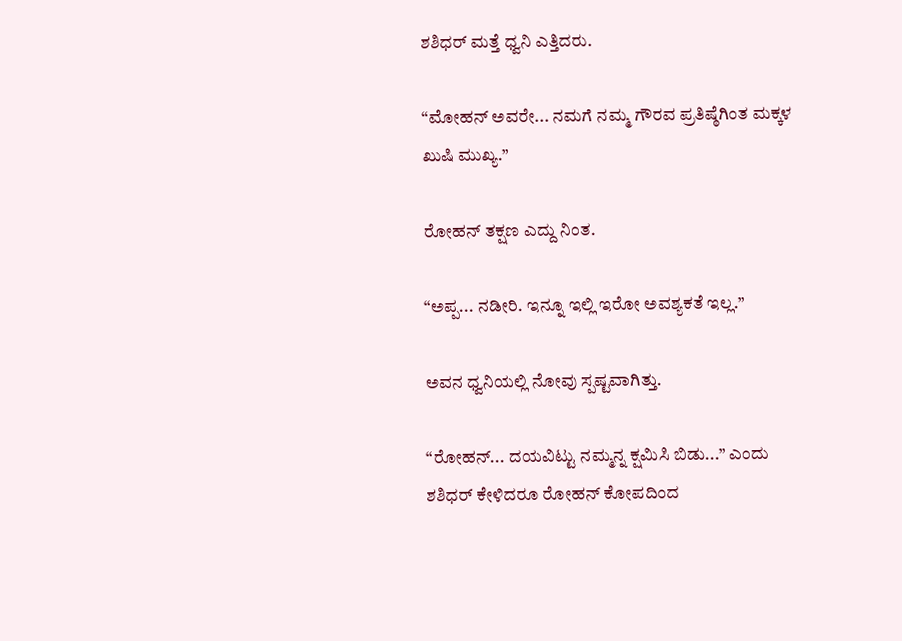ಶಶಿಧರ್ ಮತ್ತೆ ಧ್ವನಿ ಎತ್ತಿದರು.

“ಮೋಹನ್ ಅವರೇ... ನಮಗೆ ನಮ್ಮ ಗೌರವ ಪ್ರತಿಷ್ಠೆಗಿಂತ ಮಕ್ಕಳ ಖುಷಿ ಮುಖ್ಯ.”

ರೋಹನ್ ತಕ್ಷಣ ಎದ್ದು ನಿಂತ.

“ಅಪ್ಪ... ನಡೀರಿ. ಇನ್ನೂ ಇಲ್ಲಿ ಇರೋ ಅವಶ್ಯಕತೆ ಇಲ್ಲ.”

ಅವನ ಧ್ವನಿಯಲ್ಲಿ ನೋವು ಸ್ಪಷ್ಟವಾಗಿತ್ತು.

“ರೋಹನ್... ದಯವಿಟ್ಟು ನಮ್ಮನ್ನ ಕ್ಷಮಿಸಿ ಬಿಡು...” ಎಂದು ಶಶಿಧರ್ ಕೇಳಿದರೂ ರೋಹನ್ ಕೋಪದಿಂದ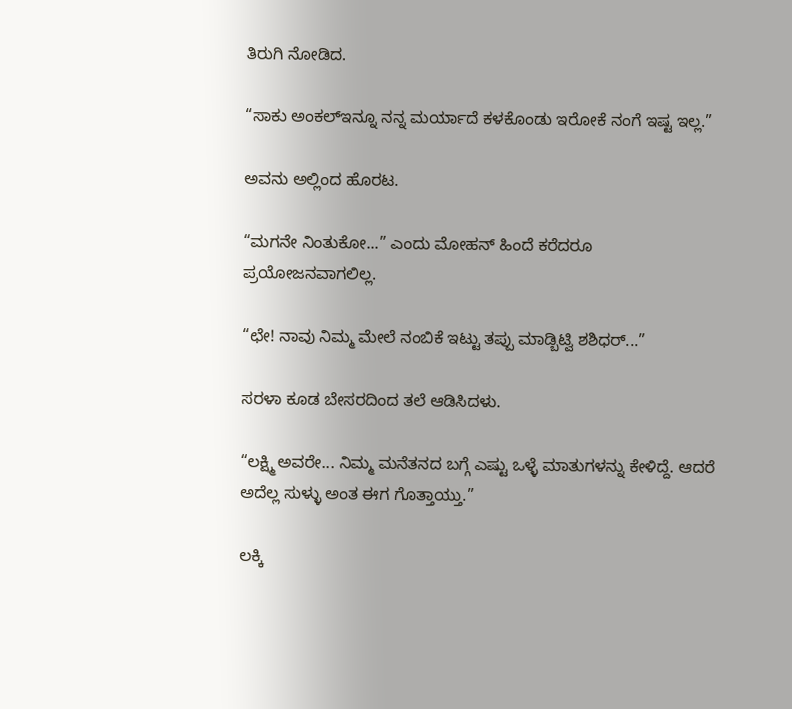ತಿರುಗಿ ನೋಡಿದ.

“ಸಾಕು ಅಂಕಲ್ಇನ್ನೂ ನನ್ನ ಮರ್ಯಾದೆ ಕಳಕೊಂಡು ಇರೋಕೆ ನಂಗೆ ಇಷ್ಟ ಇಲ್ಲ.”

ಅವನು ಅಲ್ಲಿಂದ ಹೊರಟ.

“ಮಗನೇ ನಿಂತುಕೋ...” ಎಂದು ಮೋಹನ್ ಹಿಂದೆ ಕರೆದರೂ ಪ್ರಯೋಜನವಾಗಲಿಲ್ಲ.

“ಛೇ! ನಾವು ನಿಮ್ಮ ಮೇಲೆ ನಂಬಿಕೆ ಇಟ್ಟು ತಪ್ಪು ಮಾಡ್ಬಿಟ್ವಿ ಶಶಿಧರ್...”

ಸರಳಾ ಕೂಡ ಬೇಸರದಿಂದ ತಲೆ ಆಡಿಸಿದಳು.

“ಲಕ್ಷ್ಮಿ ಅವರೇ... ನಿಮ್ಮ ಮನೆತನದ ಬಗ್ಗೆ ಎಷ್ಟು ಒಳ್ಳೆ ಮಾತುಗಳನ್ನು ಕೇಳಿದ್ದೆ. ಆದರೆ ಅದೆಲ್ಲ ಸುಳ್ಳು ಅಂತ ಈಗ ಗೊತ್ತಾಯ್ತು.”

ಲಕ್ಕಿ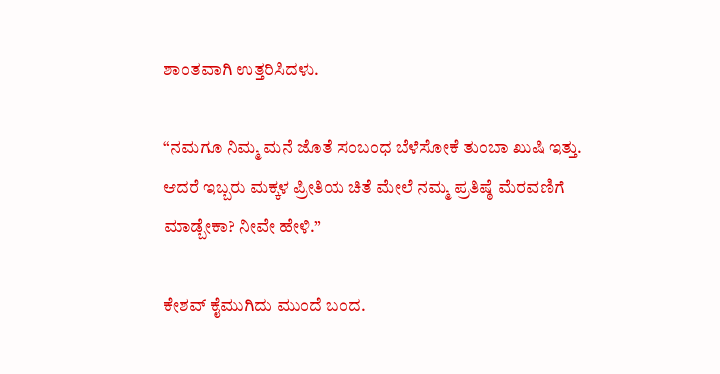ಶಾಂತವಾಗಿ ಉತ್ತರಿಸಿದಳು.

“ನಮಗೂ ನಿಮ್ಮ ಮನೆ ಜೊತೆ ಸಂಬಂಧ ಬೆಳೆಸೋಕೆ ತುಂಬಾ ಖುಷಿ ಇತ್ತು. ಆದರೆ ಇಬ್ಬರು ಮಕ್ಕಳ ಪ್ರೀತಿಯ ಚಿತೆ ಮೇಲೆ ನಮ್ಮ ಪ್ರತಿಷ್ಠೆ ಮೆರವಣಿಗೆ ಮಾಡ್ಬೇಕಾ? ನೀವೇ ಹೇಳಿ.”

ಕೇಶವ್ ಕೈಮುಗಿದು ಮುಂದೆ ಬಂದ.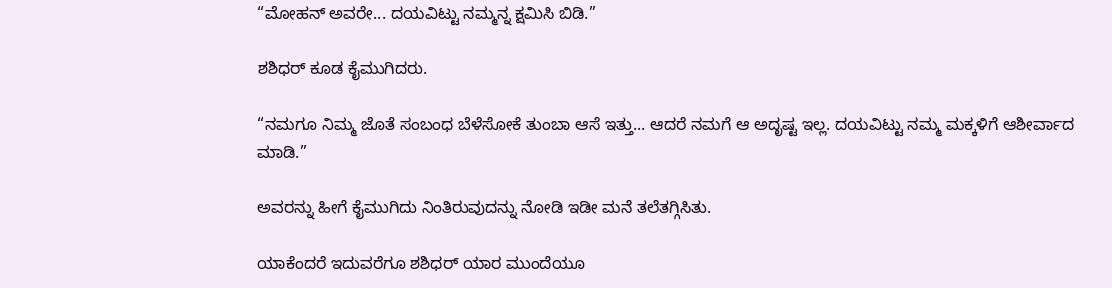“ಮೋಹನ್ ಅವರೇ... ದಯವಿಟ್ಟು ನಮ್ಮನ್ನ ಕ್ಷಮಿಸಿ ಬಿಡಿ.”

ಶಶಿಧರ್ ಕೂಡ ಕೈಮುಗಿದರು.

“ನಮಗೂ ನಿಮ್ಮ ಜೊತೆ ಸಂಬಂಧ ಬೆಳೆಸೋಕೆ ತುಂಬಾ ಆಸೆ ಇತ್ತು... ಆದರೆ ನಮಗೆ ಆ ಅದೃಷ್ಟ ಇಲ್ಲ. ದಯವಿಟ್ಟು ನಮ್ಮ ಮಕ್ಕಳಿಗೆ ಆಶೀರ್ವಾದ ಮಾಡಿ.”

ಅವರನ್ನು ಹೀಗೆ ಕೈಮುಗಿದು ನಿಂತಿರುವುದನ್ನು ನೋಡಿ ಇಡೀ ಮನೆ ತಲೆತಗ್ಗಿಸಿತು.

ಯಾಕೆಂದರೆ ಇದುವರೆಗೂ ಶಶಿಧರ್ ಯಾರ ಮುಂದೆಯೂ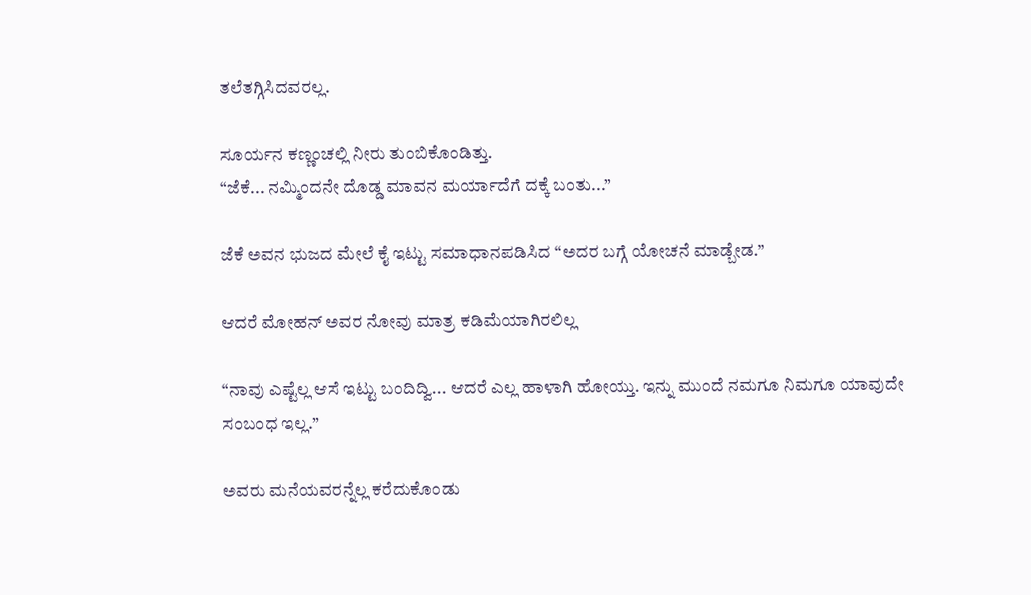ತಲೆತಗ್ಗಿಸಿದವರಲ್ಲ.

ಸೂರ್ಯನ ಕಣ್ಣಂಚಲ್ಲಿ ನೀರು ತುಂಬಿಕೊಂಡಿತ್ತು.
“ಜೆಕೆ... ನಮ್ಮಿಂದನೇ ದೊಡ್ಡ ಮಾವನ ಮರ್ಯಾದೆಗೆ ದಕ್ಕೆ ಬಂತು...”

ಜೆಕೆ ಅವನ ಭುಜದ ಮೇಲೆ ಕೈ ಇಟ್ಟು ಸಮಾಧಾನಪಡಿಸಿದ “ಅದರ ಬಗ್ಗೆ ಯೋಚನೆ ಮಾಡ್ಬೇಡ.”

ಆದರೆ ಮೋಹನ್ ಅವರ ನೋವು ಮಾತ್ರ ಕಡಿಮೆಯಾಗಿರಲಿಲ್ಲ

“ನಾವು ಎಷ್ಟೆಲ್ಲ ಆಸೆ ಇಟ್ಟು ಬಂದಿದ್ವಿ... ಆದರೆ ಎಲ್ಲ ಹಾಳಾಗಿ ಹೋಯ್ತು. ಇನ್ನು ಮುಂದೆ ನಮಗೂ ನಿಮಗೂ ಯಾವುದೇ ಸಂಬಂಧ ಇಲ್ಲ.”

ಅವರು ಮನೆಯವರನ್ನೆಲ್ಲ ಕರೆದುಕೊಂಡು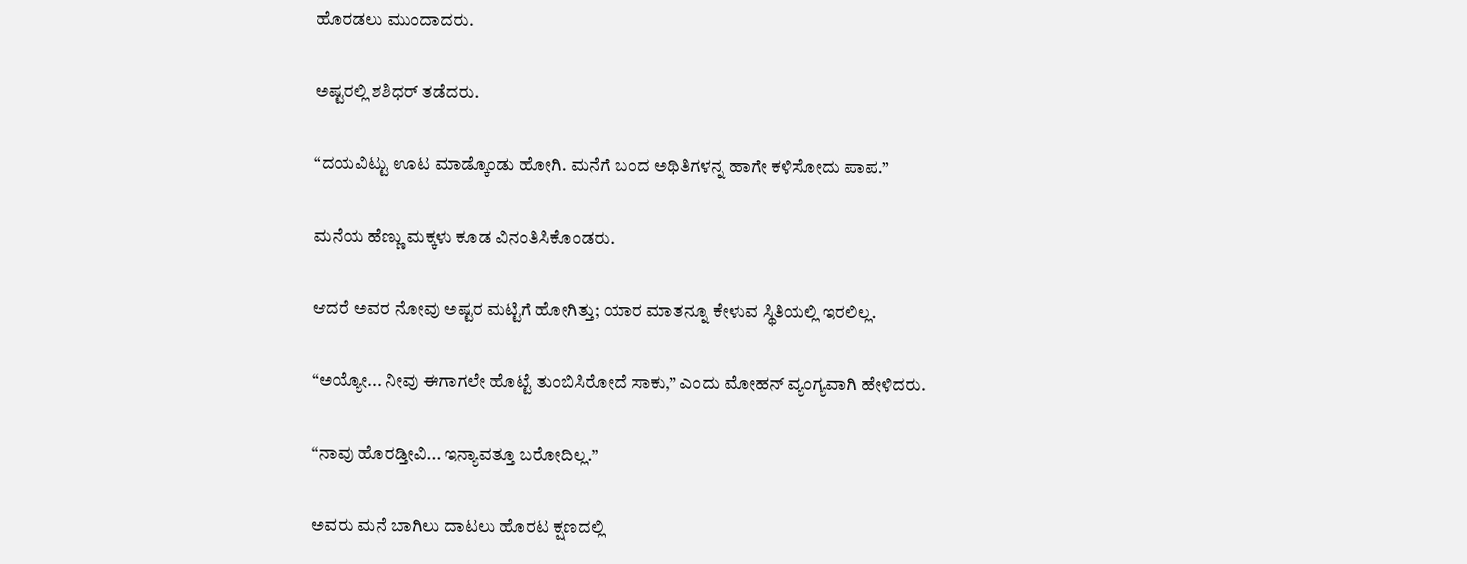ಹೊರಡಲು ಮುಂದಾದರು.

ಅಷ್ಟರಲ್ಲಿ ಶಶಿಧರ್ ತಡೆದರು.

“ದಯವಿಟ್ಟು ಊಟ ಮಾಡ್ಕೊಂಡು ಹೋಗಿ. ಮನೆಗೆ ಬಂದ ಅಥಿತಿಗಳನ್ನ ಹಾಗೇ ಕಳಿಸೋದು ಪಾಪ.”

ಮನೆಯ ಹೆಣ್ಣು ಮಕ್ಕಳು ಕೂಡ ವಿನಂತಿಸಿಕೊಂಡರು.

ಆದರೆ ಅವರ ನೋವು ಅಷ್ಟರ ಮಟ್ಟಿಗೆ ಹೋಗಿತ್ತು; ಯಾರ ಮಾತನ್ನೂ ಕೇಳುವ ಸ್ಥಿತಿಯಲ್ಲಿ ಇರಲಿಲ್ಲ.

“ಅಯ್ಯೋ... ನೀವು ಈಗಾಗಲೇ ಹೊಟ್ಟೆ ತುಂಬಿಸಿರೋದೆ ಸಾಕು,” ಎಂದು ಮೋಹನ್ ವ್ಯಂಗ್ಯವಾಗಿ ಹೇಳಿದರು.

“ನಾವು ಹೊರಡ್ತೀವಿ... ಇನ್ಯಾವತ್ತೂ ಬರೋದಿಲ್ಲ.”

ಅವರು ಮನೆ ಬಾಗಿಲು ದಾಟಲು ಹೊರಟ ಕ್ಷಣದಲ್ಲಿ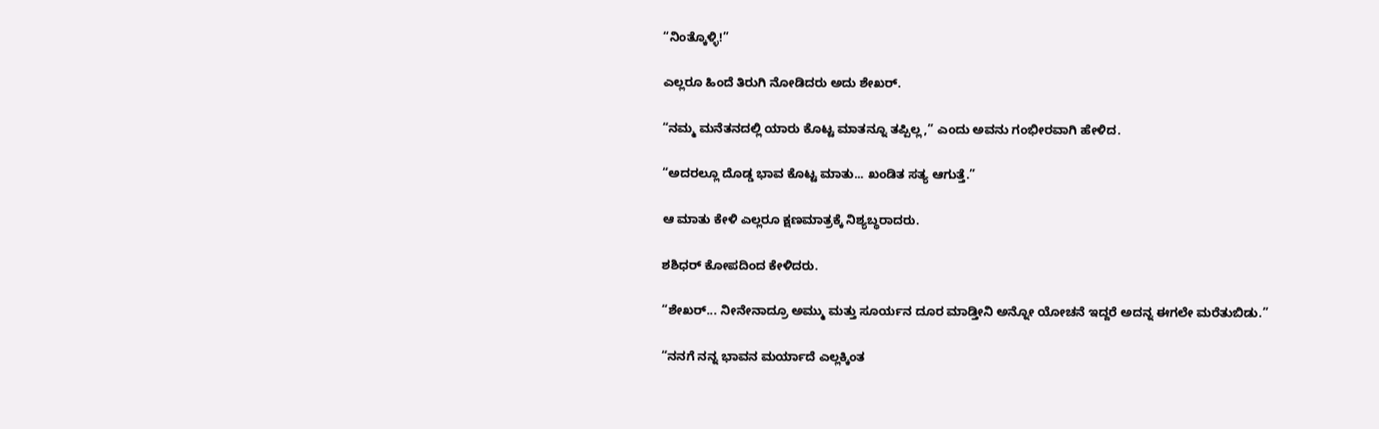“ನಿಂತ್ಕೊಳ್ಳಿ!”

ಎಲ್ಲರೂ ಹಿಂದೆ ತಿರುಗಿ ನೋಡಿದರು ಅದು ಶೇಖರ್.

“ನಮ್ಮ ಮನೆತನದಲ್ಲಿ ಯಾರು ಕೊಟ್ಟ ಮಾತನ್ನೂ ತಪ್ಪಿಲ್ಲ,” ಎಂದು ಅವನು ಗಂಭೀರವಾಗಿ ಹೇಳಿದ.

“ಅದರಲ್ಲೂ ದೊಡ್ಡ ಭಾವ ಕೊಟ್ಟ ಮಾತು... ಖಂಡಿತ ಸತ್ಯ ಆಗುತ್ತೆ.”

ಆ ಮಾತು ಕೇಳಿ ಎಲ್ಲರೂ ಕ್ಷಣಮಾತ್ರಕ್ಕೆ ನಿಶ್ಯಬ್ಧರಾದರು.

ಶಶಿಧರ್ ಕೋಪದಿಂದ ಕೇಳಿದರು.

“ಶೇಖರ್... ನೀನೇನಾದ್ರೂ ಅಮ್ಮು ಮತ್ತು ಸೂರ್ಯನ ದೂರ ಮಾಡ್ತೀನಿ ಅನ್ನೋ ಯೋಚನೆ ಇದ್ದರೆ ಅದನ್ನ ಈಗಲೇ ಮರೆತುಬಿಡು.”

“ನನಗೆ ನನ್ನ ಭಾವನ ಮರ್ಯಾದೆ ಎಲ್ಲಕ್ಕಿಂತ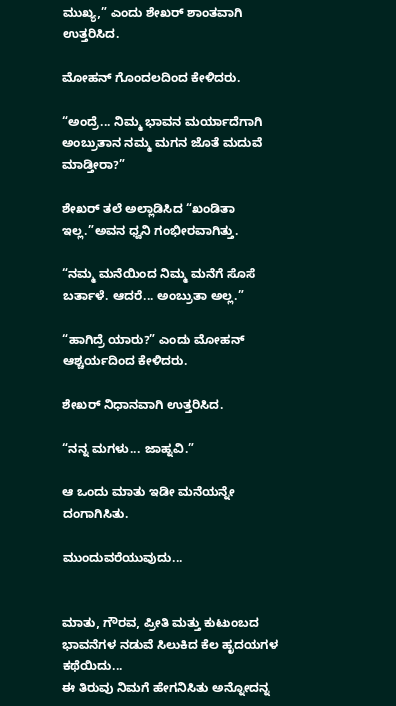ಮುಖ್ಯ,” ಎಂದು ಶೇಖರ್ ಶಾಂತವಾಗಿ ಉತ್ತರಿಸಿದ.

ಮೋಹನ್ ಗೊಂದಲದಿಂದ ಕೇಳಿದರು.

“ಅಂದ್ರೆ... ನಿಮ್ಮ ಭಾವನ ಮರ್ಯಾದೆಗಾಗಿ ಅಂಬ್ರುತಾನ ನಮ್ಮ ಮಗನ ಜೊತೆ ಮದುವೆ ಮಾಡ್ತೀರಾ?”

ಶೇಖರ್ ತಲೆ ಅಲ್ಲಾಡಿಸಿದ “ಖಂಡಿತಾ ಇಲ್ಲ.”ಅವನ ಧ್ವನಿ ಗಂಭೀರವಾಗಿತ್ತು.

“ನಮ್ಮ ಮನೆಯಿಂದ ನಿಮ್ಮ ಮನೆಗೆ ಸೊಸೆ ಬರ್ತಾಳೆ. ಆದರೆ... ಅಂಬ್ರುತಾ ಅಲ್ಲ.”

“ಹಾಗಿದ್ರೆ ಯಾರು?” ಎಂದು ಮೋಹನ್ ಆಶ್ಚರ್ಯದಿಂದ ಕೇಳಿದರು.

ಶೇಖರ್ ನಿಧಾನವಾಗಿ ಉತ್ತರಿಸಿದ.

“ನನ್ನ ಮಗಳು... ಜಾಹ್ನವಿ.”

ಆ ಒಂದು ಮಾತು ಇಡೀ ಮನೆಯನ್ನೇ ದಂಗಾಗಿಸಿತು.

ಮುಂದುವರೆಯುವುದು...


ಮಾತು, ಗೌರವ, ಪ್ರೀತಿ ಮತ್ತು ಕುಟುಂಬದ ಭಾವನೆಗಳ ನಡುವೆ ಸಿಲುಕಿದ ಕೆಲ ಹೃದಯಗಳ ಕಥೆಯಿದು...
ಈ ತಿರುವು ನಿಮಗೆ ಹೇಗನಿಸಿತು ಅನ್ನೋದನ್ನ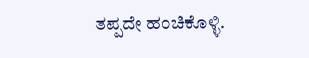ತಪ್ಪದೇ ಹಂಚಿಕೊಳ್ಳಿ.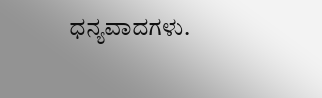ಧನ್ಯವಾದಗಳು.